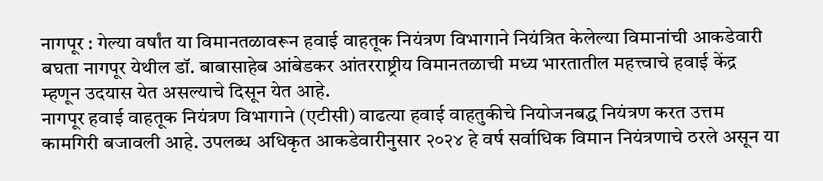नागपूर : गेल्या वर्षांत या विमानतळावरून हवाई वाहतूक नियंत्रण विभागाने नियंत्रित केलेल्या विमानांची आकडेवारी बघता नागपूर येथील डॉ. बाबासाहेब आंबेडकर आंतरराष्ट्रीय विमानतळाची मध्य भारतातील महत्त्वाचे हवाई केंद्र म्हणून उदयास येत असल्याचे दिसून येत आहे.
नागपूर हवाई वाहतूक नियंत्रण विभागाने (एटीसी) वाढत्या हवाई वाहतुकीचे नियोजनबद्ध नियंत्रण करत उत्तम कामगिरी बजावली आहे. उपलब्ध अधिकृत आकडेवारीनुसार २०२४ हे वर्ष सर्वाधिक विमान नियंत्रणाचे ठरले असून या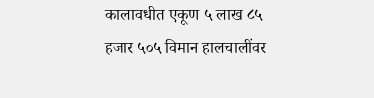कालावधीत एकूण ५ लाख ८५ हजार ५०५ विमान हालचालींवर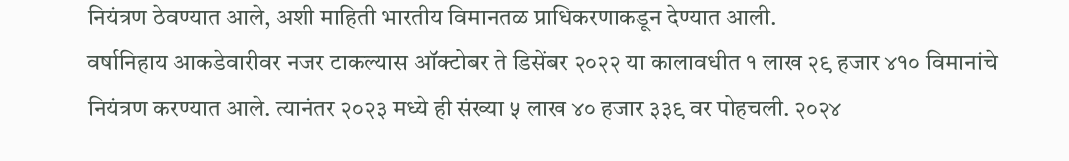नियंत्रण ठेवण्यात आले, अशी माहिती भारतीय विमानतळ प्राधिकरणाकडून देण्यात आली.
वर्षानिहाय आकडेवारीवर नजर टाकल्यास ऑक्टोबर ते डिसेंबर २०२२ या कालावधीत १ लाख २९ हजार ४१० विमानांचे नियंत्रण करण्यात आले. त्यानंतर २०२३ मध्ये ही संख्या ५ लाख ४० हजार ३३९ वर पोहचली. २०२४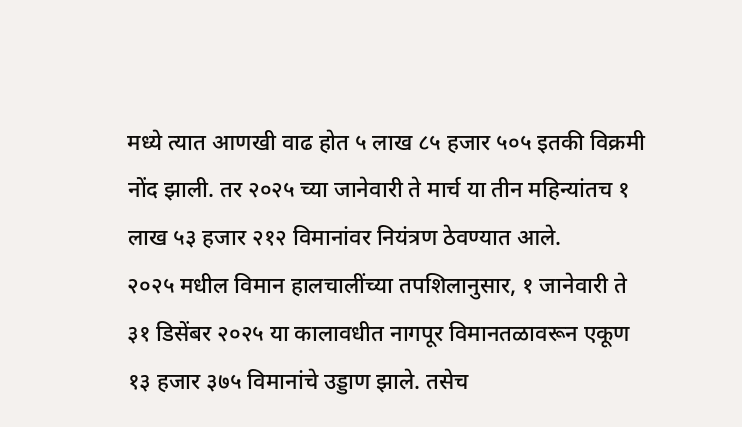मध्ये त्यात आणखी वाढ होत ५ लाख ८५ हजार ५०५ इतकी विक्रमी नोंद झाली. तर २०२५ च्या जानेवारी ते मार्च या तीन महिन्यांतच १ लाख ५३ हजार २१२ विमानांवर नियंत्रण ठेवण्यात आले.
२०२५ मधील विमान हालचालींच्या तपशिलानुसार, १ जानेवारी ते ३१ डिसेंबर २०२५ या कालावधीत नागपूर विमानतळावरून एकूण १३ हजार ३७५ विमानांचे उड्डाण झाले. तसेच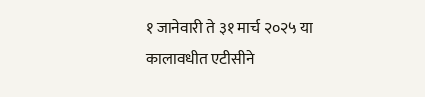१ जानेवारी ते ३१ मार्च २०२५ या कालावधीत एटीसीने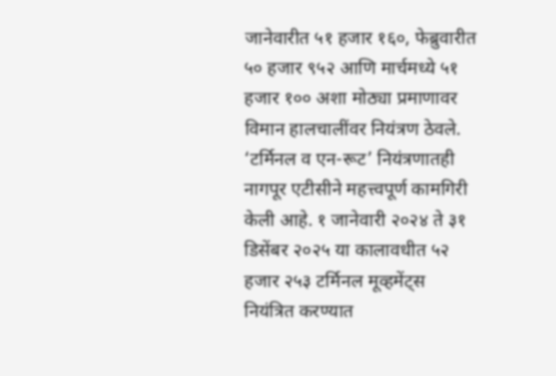जानेवारीत ५१ हजार १६०, फेब्रुवारीत ५० हजार ९५२ आणि मार्चमध्ये ५१ हजार १०० अशा मोठ्या प्रमाणावर विमान हालचालींवर नियंत्रण ठेवले.
‘टर्मिनल व एन-रूट’ नियंत्रणातही नागपूर एटीसीने महत्त्वपूर्ण कामगिरी केली आहे. १ जानेवारी २०२४ ते ३१ डिसेंबर २०२५ या कालावधीत ५२ हजार २५३ टर्मिनल मूव्हमेंट्स नियंत्रित करण्यात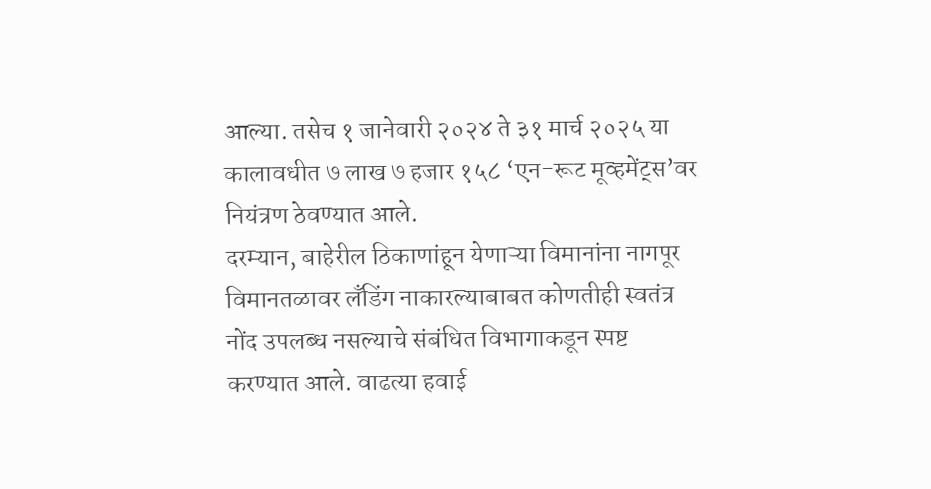आल्या. तसेच १ जानेवारी २०२४ ते ३१ मार्च २०२५ या कालावधीत ७ लाख ७ हजार १५८ ‘एन-रूट मूव्हमेंट्स’वर नियंत्रण ठेवण्यात आले.
दरम्यान, बाहेरील ठिकाणांहून येणाऱ्या विमानांना नागपूर विमानतळावर लँडिंग नाकारल्याबाबत कोणतीही स्वतंत्र नोंद उपलब्ध नसल्याचे संबंधित विभागाकडून स्पष्ट करण्यात आले. वाढत्या हवाई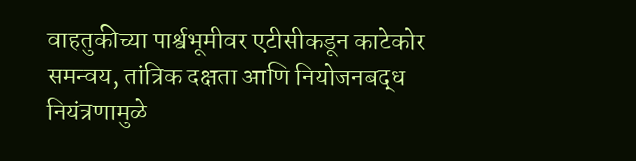वाहतुकीच्या पार्श्वभूमीवर एटीसीकडून काटेकोर समन्वय, तांत्रिक दक्षता आणि नियोजनबद्ध नियंत्रणामुळे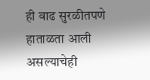ही वाढ सुरळीतपणे हाताळता आली असल्याचेही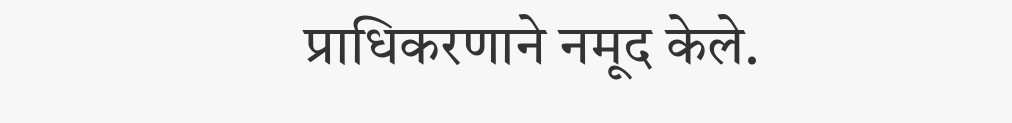प्राधिकरणाने नमूद केले.